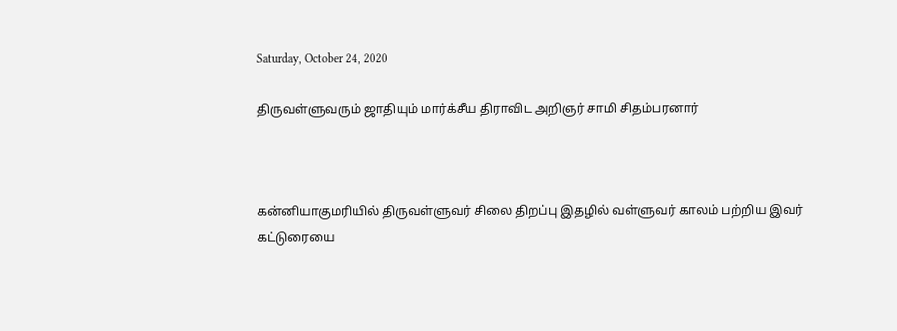Saturday, October 24, 2020

திருவள்ளுவரும் ஜாதியும் மார்க்சீய திராவிட அறிஞர் சாமி சிதம்பரனார்



கன்னியாகுமரியில் திருவள்ளுவர் சிலை திறப்பு இதழில் வள்ளுவர் காலம் பற்றிய இவர் கட்டுரையை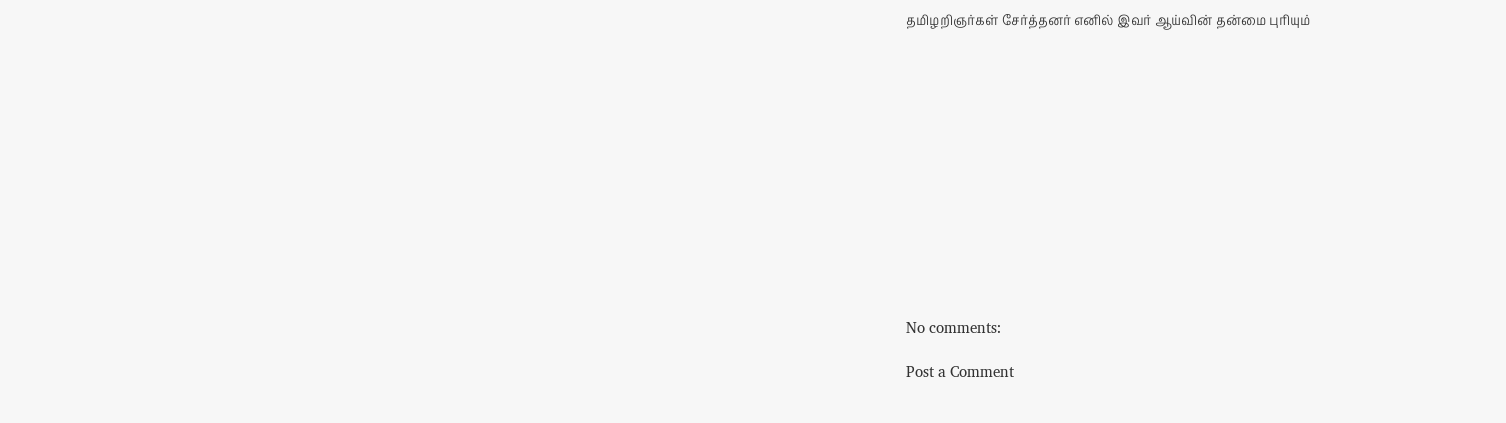தமிழறிஞர்கள் சேர்த்தனர் எனில் இவர் ஆய்வின் தன்மை புரியும்













No comments:

Post a Comment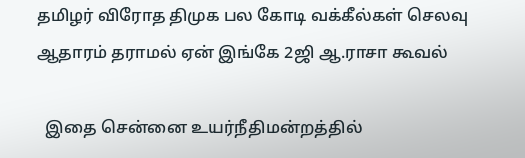தமிழர் விரோத திமுக பல கோடி வக்கீல்கள் செலவு ஆதாரம் தராமல் ஏன் இங்கே 2ஜி ஆ.ராசா கூவல்

  இதை சென்னை உயர்நீதிமன்றத்தில்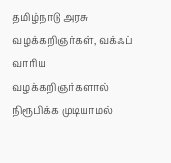தமிழ்நாடு அரசு வழக்கறிஞர்கள், வக்ஃப் வாரிய வழக்கறிஞர்களால் நிரூபிக்க முடியாமல்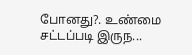போனது?. உண்மை சட்டப்படி இருந...